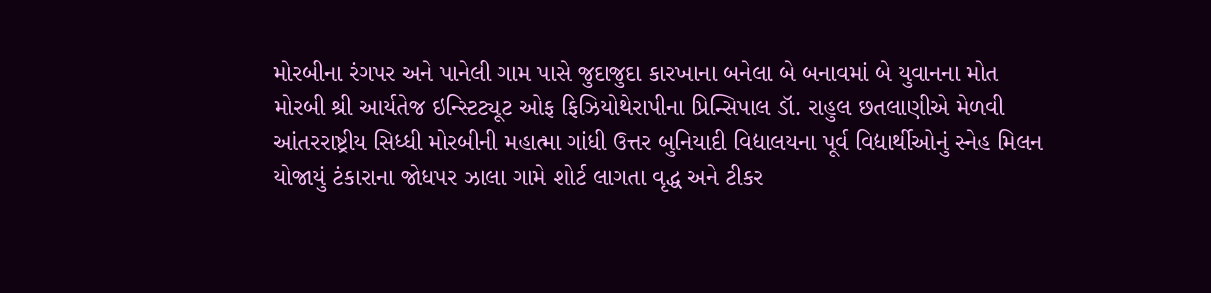મોરબીના રંગપર અને પાનેલી ગામ પાસે જુદાજુદા કારખાના બનેલા બે બનાવમાં બે યુવાનના મોત મોરબી શ્રી આર્યતેજ ઇન્સ્ટિટ્યૂટ ઓફ ફિઝિયોથેરાપીના પ્રિન્સિપાલ ડૉ. રાહુલ છતલાણીએ મેળવી આંતરરાષ્ટ્રીય સિધ્ધી મોરબીની મહાત્મા ગાંધી ઉત્તર બુનિયાદી વિદ્યાલયના પૂર્વ વિદ્યાર્થીઓનું સ્નેહ મિલન યોજાયું ટંકારાના જોધપર ઝાલા ગામે શોર્ટ લાગતા વૃદ્ધ અને ટીકર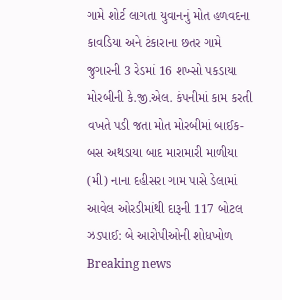ગામે શોર્ટ લાગતા યુવાનનું મોત હળવદના કાવડિયા અને ટંકારાના છતર ગામે જુગારની 3 રેડમાં 16 શખ્સો પકડાયા મોરબીની કે.જી.એલ. કંપનીમાં કામ કરતી વખતે પડી જતા મોત મોરબીમાં બાઈક-બસ અથડાયા બાદ મારામારી માળીયા (મી) નાના દહીસરા ગામ પાસે ડેલામાં આવેલ ઓરડીમાંથી દારૂની 117 બોટલ ઝડપાઈ: બે આરોપીઓની શોધખોળ
Breaking news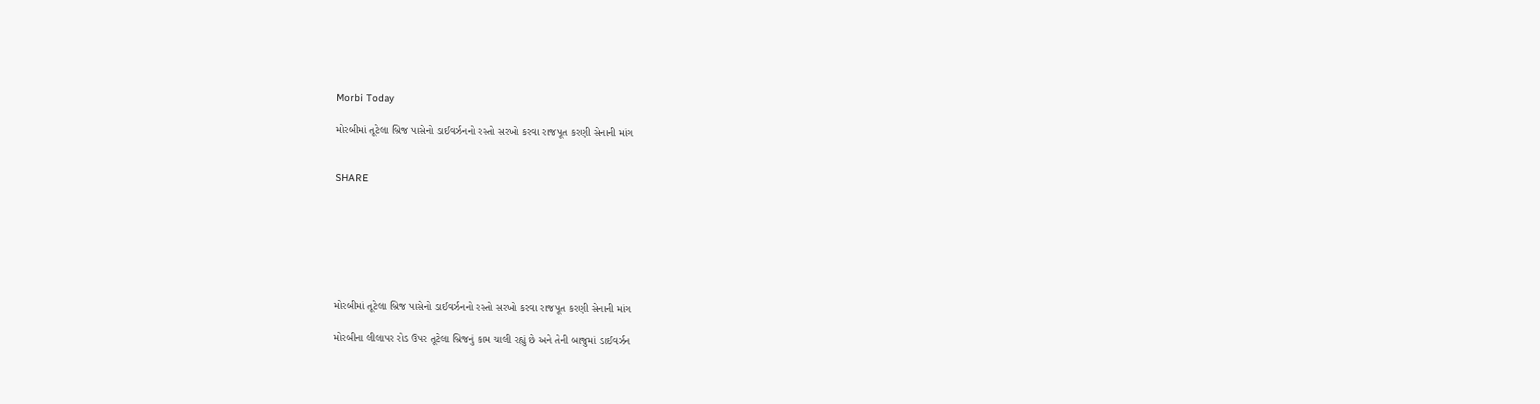Morbi Today

મોરબીમાં તૂટેલા બ્રિજ પાસેનો ડાઈવર્ઝનનો રસ્તો સરખો કરવા રાજપૂત કરણી સેનાની માંગ


SHARE







મોરબીમાં તૂટેલા બ્રિજ પાસેનો ડાઈવર્ઝનનો રસ્તો સરખો કરવા રાજપૂત કરણી સેનાની માંગ

મોરબીના લીલાપર રોડ ઉપર તૂટેલા બ્રિજનું કામ ચાલી રહ્યું છે અને તેની બાજુમાં ડાઈવર્ઝન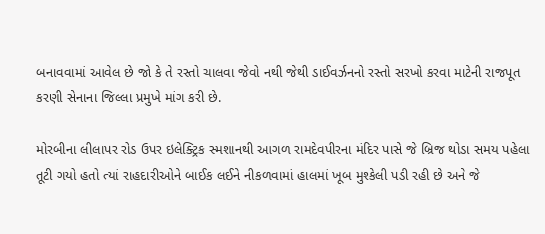બનાવવામાં આવેલ છે જો કે તે રસ્તો ચાલવા જેવો નથી જેથી ડાઈવર્ઝનનો રસ્તો સરખો કરવા માટેની રાજપૂત કરણી સેનાના જિલ્લા પ્રમુખે માંગ કરી છે.

મોરબીના લીલાપર રોડ ઉપર ઇલેક્ટ્રિક સ્મશાનથી આગળ રામદેવપીરના મંદિર પાસે જે બ્રિજ થોડા સમય પહેલા તૂટી ગયો હતો ત્યાં રાહદારીઓને બાઈક લઈને નીકળવામાં હાલમાં ખૂબ મુશ્કેલી પડી રહી છે અને જે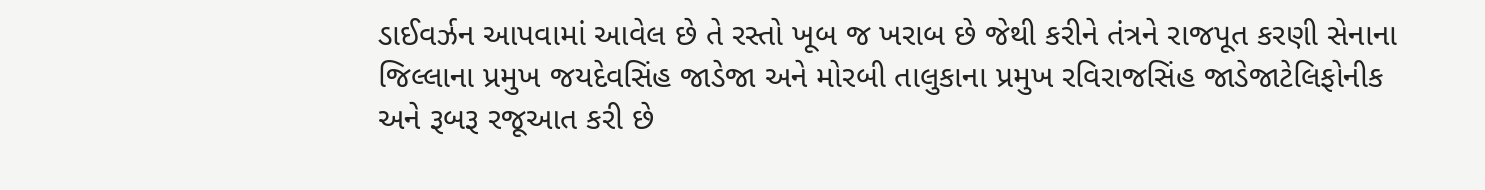ડાઈવર્ઝન આપવામાં આવેલ છે તે રસ્તો ખૂબ જ ખરાબ છે જેથી કરીને તંત્રને રાજપૂત કરણી સેનાના જિલ્લાના પ્રમુખ જયદેવસિંહ જાડેજા અને મોરબી તાલુકાના પ્રમુખ રવિરાજસિંહ જાડેજાટેલિફોનીક અને રૂબરૂ રજૂઆત કરી છે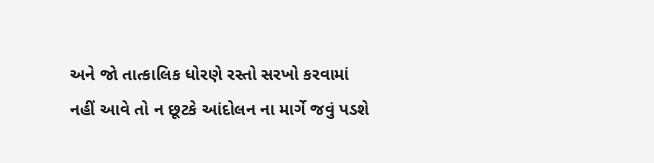અને જો તાત્કાલિક ધોરણે રસ્તો સરખો કરવામાં નહીં આવે તો ન છૂટકે આંદોલન ના માર્ગે જવું પડશે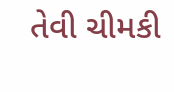તેવી ચીમકી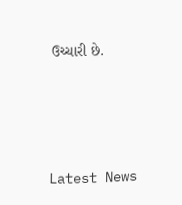ઉચ્ચારી છે.






Latest News